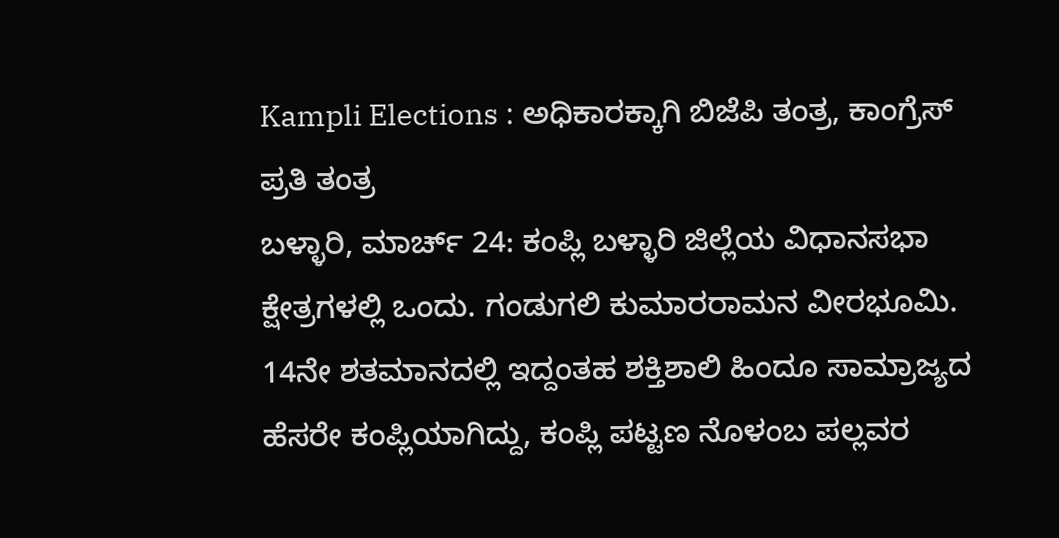Kampli Elections : ಅಧಿಕಾರಕ್ಕಾಗಿ ಬಿಜೆಪಿ ತಂತ್ರ, ಕಾಂಗ್ರೆಸ್ ಪ್ರತಿ ತಂತ್ರ
ಬಳ್ಳಾರಿ, ಮಾರ್ಚ್ 24: ಕಂಪ್ಲಿ ಬಳ್ಳಾರಿ ಜಿಲ್ಲೆಯ ವಿಧಾನಸಭಾ ಕ್ಷೇತ್ರಗಳಲ್ಲಿ ಒಂದು. ಗಂಡುಗಲಿ ಕುಮಾರರಾಮನ ವೀರಭೂಮಿ. 14ನೇ ಶತಮಾನದಲ್ಲಿ ಇದ್ದಂತಹ ಶಕ್ತಿಶಾಲಿ ಹಿಂದೂ ಸಾಮ್ರಾಜ್ಯದ ಹೆಸರೇ ಕಂಪ್ಲಿಯಾಗಿದ್ದು, ಕಂಪ್ಲಿ ಪಟ್ಟಣ ನೊಳಂಬ ಪಲ್ಲವರ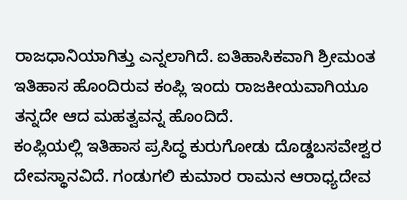ರಾಜಧಾನಿಯಾಗಿತ್ತು ಎನ್ನಲಾಗಿದೆ. ಐತಿಹಾಸಿಕವಾಗಿ ಶ್ರೀಮಂತ ಇತಿಹಾಸ ಹೊಂದಿರುವ ಕಂಪ್ಲಿ ಇಂದು ರಾಜಕೀಯವಾಗಿಯೂ ತನ್ನದೇ ಆದ ಮಹತ್ವವನ್ನ ಹೊಂದಿದೆ.
ಕಂಪ್ಲಿಯಲ್ಲಿ ಇತಿಹಾಸ ಪ್ರಸಿದ್ಧ ಕುರುಗೋಡು ದೊಡ್ಡಬಸವೇಶ್ವರ ದೇವಸ್ಥಾನವಿದೆ. ಗಂಡುಗಲಿ ಕುಮಾರ ರಾಮನ ಆರಾಧ್ಯದೇವ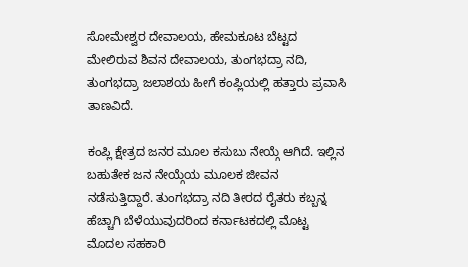ಸೋಮೇಶ್ವರ ದೇವಾಲಯ, ಹೇಮಕೂಟ ಬೆಟ್ಟದ ಮೇಲಿರುವ ಶಿವನ ದೇವಾಲಯ, ತುಂಗಭದ್ರಾ ನದಿ, ತುಂಗಭದ್ರಾ ಜಲಾಶಯ ಹೀಗೆ ಕಂಪ್ಲಿಯಲ್ಲಿ ಹತ್ತಾರು ಪ್ರವಾಸಿ ತಾಣವಿದೆ.

ಕಂಪ್ಲಿ ಕ್ಷೇತ್ರದ ಜನರ ಮೂಲ ಕಸುಬು ನೇಯ್ಗೆ ಆಗಿದೆ. ಇಲ್ಲಿನ ಬಹುತೇಕ ಜನ ನೇಯ್ಗೆಯ ಮೂಲಕ ಜೀವನ ನಡೆಸುತ್ತಿದ್ದಾರೆ. ತುಂಗಭದ್ರಾ ನದಿ ತೀರದ ರೈತರು ಕಬ್ಬನ್ನ ಹೆಚ್ಚಾಗಿ ಬೆಳೆಯುವುದರಿಂದ ಕರ್ನಾಟಕದಲ್ಲಿ ಮೊಟ್ಟ ಮೊದಲ ಸಹಕಾರಿ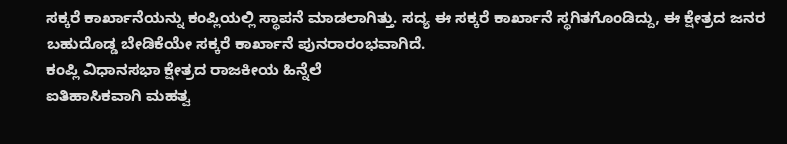ಸಕ್ಕರೆ ಕಾರ್ಖಾನೆಯನ್ನು ಕಂಪ್ಲಿಯಲ್ಲಿ ಸ್ಥಾಪನೆ ಮಾಡಲಾಗಿತ್ತು. ಸದ್ಯ ಈ ಸಕ್ಕರೆ ಕಾರ್ಖಾನೆ ಸ್ಥಗಿತಗೊಂಡಿದ್ದು, ಈ ಕ್ಷೇತ್ರದ ಜನರ ಬಹುದೊಡ್ಡ ಬೇಡಿಕೆಯೇ ಸಕ್ಕರೆ ಕಾರ್ಖಾನೆ ಪುನರಾರಂಭವಾಗಿದೆ.
ಕಂಪ್ಲಿ ವಿಧಾನಸಭಾ ಕ್ಷೇತ್ರದ ರಾಜಕೀಯ ಹಿನ್ನೆಲೆ
ಐತಿಹಾಸಿಕವಾಗಿ ಮಹತ್ವ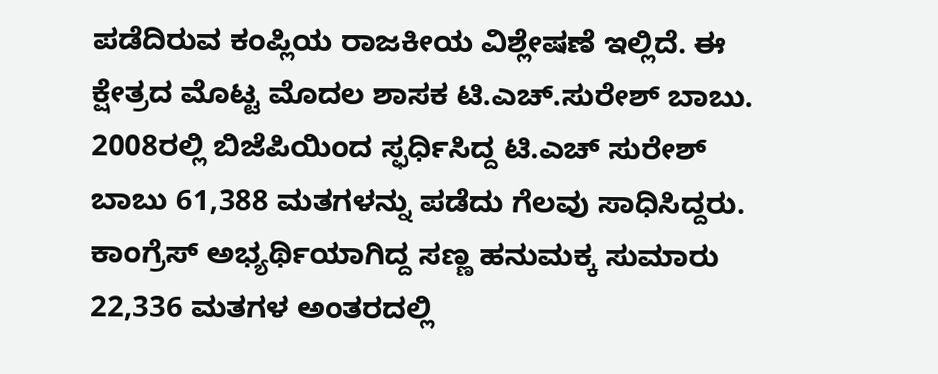ಪಡೆದಿರುವ ಕಂಪ್ಲಿಯ ರಾಜಕೀಯ ವಿಶ್ಲೇಷಣೆ ಇಲ್ಲಿದೆ. ಈ ಕ್ಷೇತ್ರದ ಮೊಟ್ಟ ಮೊದಲ ಶಾಸಕ ಟಿ.ಎಚ್.ಸುರೇಶ್ ಬಾಬು. 2008ರಲ್ಲಿ ಬಿಜೆಪಿಯಿಂದ ಸ್ಫರ್ಧಿಸಿದ್ದ ಟಿ.ಎಚ್ ಸುರೇಶ್ ಬಾಬು 61,388 ಮತಗಳನ್ನು ಪಡೆದು ಗೆಲವು ಸಾಧಿಸಿದ್ದರು. ಕಾಂಗ್ರೆಸ್ ಅಭ್ಯರ್ಥಿಯಾಗಿದ್ದ ಸಣ್ಣ ಹನುಮಕ್ಕ ಸುಮಾರು 22,336 ಮತಗಳ ಅಂತರದಲ್ಲಿ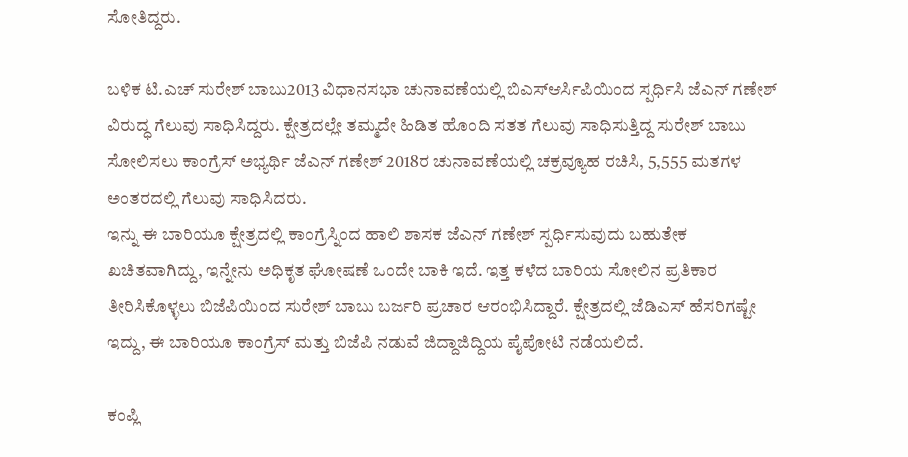ಸೋತಿದ್ದರು.

ಬಳಿಕ ಟಿ.ಎಚ್ ಸುರೇಶ್ ಬಾಬು2013 ವಿಧಾನಸಭಾ ಚುನಾವಣೆಯಲ್ಲಿ ಬಿಎಸ್ಆರ್ಸಿಪಿಯಿಂದ ಸ್ಪರ್ಧಿಸಿ ಜೆಎನ್ ಗಣೇಶ್ ವಿರುದ್ಧ ಗೆಲುವು ಸಾಧಿಸಿದ್ದರು. ಕ್ಷೇತ್ರದಲ್ಲೇ ತಮ್ಮದೇ ಹಿಡಿತ ಹೊಂದಿ ಸತತ ಗೆಲುವು ಸಾಧಿಸುತ್ತಿದ್ದ ಸುರೇಶ್ ಬಾಬು ಸೋಲಿಸಲು ಕಾಂಗ್ರೆಸ್ ಅಭ್ಯರ್ಥಿ ಜೆಎನ್ ಗಣೇಶ್ 2018ರ ಚುನಾವಣೆಯಲ್ಲಿ ಚಕ್ರವ್ಯೂಹ ರಚಿಸಿ, 5,555 ಮತಗಳ ಅಂತರದಲ್ಲಿ ಗೆಲುವು ಸಾಧಿಸಿದರು.
ಇನ್ನು ಈ ಬಾರಿಯೂ ಕ್ಷೇತ್ರದಲ್ಲಿ ಕಾಂಗ್ರೆಸ್ನಿಂದ ಹಾಲಿ ಶಾಸಕ ಜೆಎನ್ ಗಣೇಶ್ ಸ್ಪರ್ಧಿಸುವುದು ಬಹುತೇಕ ಖಚಿತವಾಗಿದ್ದು, ಇನ್ನೇನು ಅಧಿಕೃತ ಘೋಷಣೆ ಒಂದೇ ಬಾಕಿ ಇದೆ. ಇತ್ತ ಕಳೆದ ಬಾರಿಯ ಸೋಲಿನ ಪ್ರತಿಕಾರ ತೀರಿಸಿಕೊಳ್ಳಲು ಬಿಜೆಪಿಯಿಂದ ಸುರೇಶ್ ಬಾಬು ಬರ್ಜರಿ ಪ್ರಚಾರ ಆರಂಭಿಸಿದ್ದಾರೆ. ಕ್ಷೇತ್ರದಲ್ಲಿ ಜೆಡಿಎಸ್ ಹೆಸರಿಗಷ್ಟೇ ಇದ್ದು, ಈ ಬಾರಿಯೂ ಕಾಂಗ್ರೆಸ್ ಮತ್ತು ಬಿಜೆಪಿ ನಡುವೆ ಜಿದ್ದಾಜಿದ್ದಿಯ ಪೈಪೋಟಿ ನಡೆಯಲಿದೆ.

ಕಂಪ್ಲಿ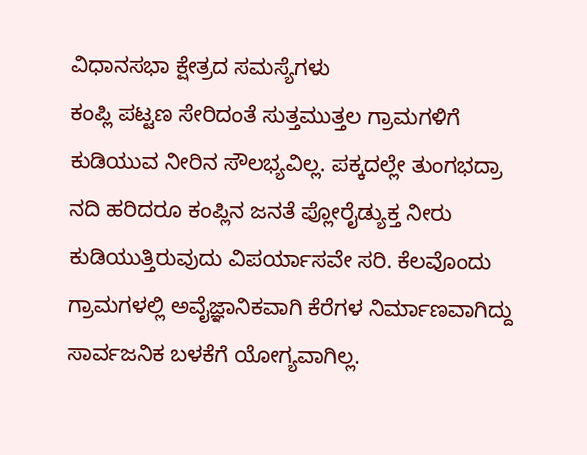ವಿಧಾನಸಭಾ ಕ್ಷೇತ್ರದ ಸಮಸ್ಯೆಗಳು
ಕಂಪ್ಲಿ ಪಟ್ಟಣ ಸೇರಿದಂತೆ ಸುತ್ತಮುತ್ತಲ ಗ್ರಾಮಗಳಿಗೆ ಕುಡಿಯುವ ನೀರಿನ ಸೌಲಭ್ಯವಿಲ್ಲ. ಪಕ್ಕದಲ್ಲೇ ತುಂಗಭದ್ರಾ ನದಿ ಹರಿದರೂ ಕಂಪ್ಲಿನ ಜನತೆ ಪ್ಲೋರೈಡ್ಯುಕ್ತ ನೀರು ಕುಡಿಯುತ್ತಿರುವುದು ವಿಪರ್ಯಾಸವೇ ಸರಿ. ಕೆಲವೊಂದು ಗ್ರಾಮಗಳಲ್ಲಿ ಅವೈಜ್ಞಾನಿಕವಾಗಿ ಕೆರೆಗಳ ನಿರ್ಮಾಣವಾಗಿದ್ದು ಸಾರ್ವಜನಿಕ ಬಳಕೆಗೆ ಯೋಗ್ಯವಾಗಿಲ್ಲ.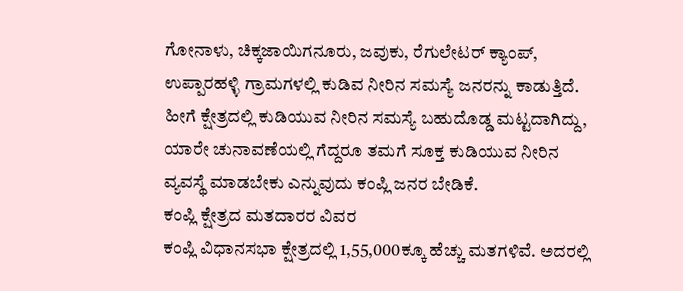ಗೋನಾಳು, ಚಿಕ್ಕಜಾಯಿಗನೂರು, ಜವುಕು, ರೆಗುಲೇಟರ್ ಕ್ಯಾಂಪ್, ಉಪ್ಪಾರಹಳ್ಳಿ ಗ್ರಾಮಗಳಲ್ಲಿ ಕುಡಿವ ನೀರಿನ ಸಮಸ್ಯೆ ಜನರನ್ನು ಕಾಡುತ್ತಿದೆ. ಹೀಗೆ ಕ್ಷೇತ್ರದಲ್ಲಿ ಕುಡಿಯುವ ನೀರಿನ ಸಮಸ್ಯೆ ಬಹುದೊಡ್ಡ ಮಟ್ಟದಾಗಿದ್ದು, ಯಾರೇ ಚುನಾವಣೆಯಲ್ಲಿ ಗೆದ್ದರೂ ತಮಗೆ ಸೂಕ್ತ ಕುಡಿಯುವ ನೀರಿನ ವ್ಯವಸ್ಥೆ ಮಾಡಬೇಕು ಎನ್ನುವುದು ಕಂಪ್ಲಿ ಜನರ ಬೇಡಿಕೆ.
ಕಂಪ್ಲಿ ಕ್ಷೇತ್ರದ ಮತದಾರರ ವಿವರ
ಕಂಪ್ಲಿ ವಿಧಾನಸಭಾ ಕ್ಷೇತ್ರದಲ್ಲಿ 1,55,000ಕ್ಕೂ ಹೆಚ್ಚು ಮತಗಳಿವೆ. ಅದರಲ್ಲಿ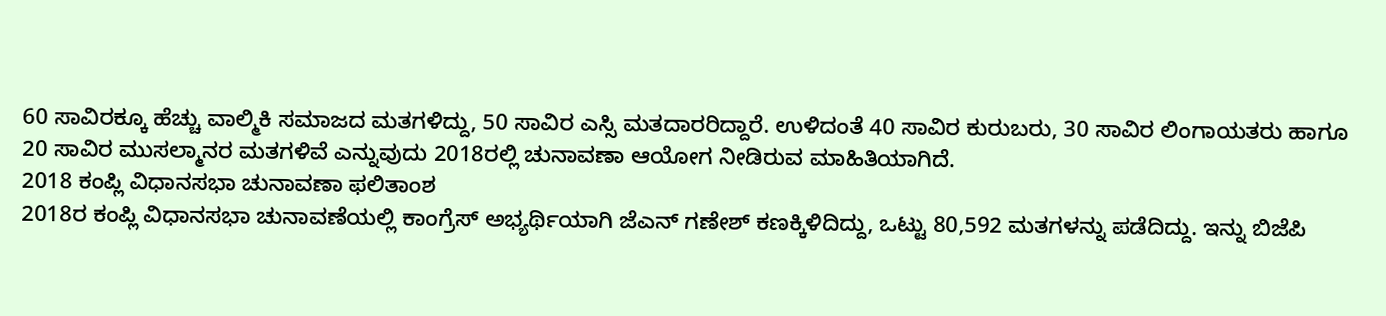60 ಸಾವಿರಕ್ಕೂ ಹೆಚ್ಚು ವಾಲ್ಮಿಕಿ ಸಮಾಜದ ಮತಗಳಿದ್ದು, 50 ಸಾವಿರ ಎಸ್ಸಿ ಮತದಾರರಿದ್ದಾರೆ. ಉಳಿದಂತೆ 40 ಸಾವಿರ ಕುರುಬರು, 30 ಸಾವಿರ ಲಿಂಗಾಯತರು ಹಾಗೂ 20 ಸಾವಿರ ಮುಸಲ್ಮಾನರ ಮತಗಳಿವೆ ಎನ್ನುವುದು 2018ರಲ್ಲಿ ಚುನಾವಣಾ ಆಯೋಗ ನೀಡಿರುವ ಮಾಹಿತಿಯಾಗಿದೆ.
2018 ಕಂಪ್ಲಿ ವಿಧಾನಸಭಾ ಚುನಾವಣಾ ಫಲಿತಾಂಶ
2018ರ ಕಂಪ್ಲಿ ವಿಧಾನಸಭಾ ಚುನಾವಣೆಯಲ್ಲಿ ಕಾಂಗ್ರೆಸ್ ಅಭ್ಯರ್ಥಿಯಾಗಿ ಜೆಎನ್ ಗಣೇಶ್ ಕಣಕ್ಕಿಳಿದಿದ್ದು, ಒಟ್ಟು 80,592 ಮತಗಳನ್ನು ಪಡೆದಿದ್ದು. ಇನ್ನು ಬಿಜೆಪಿ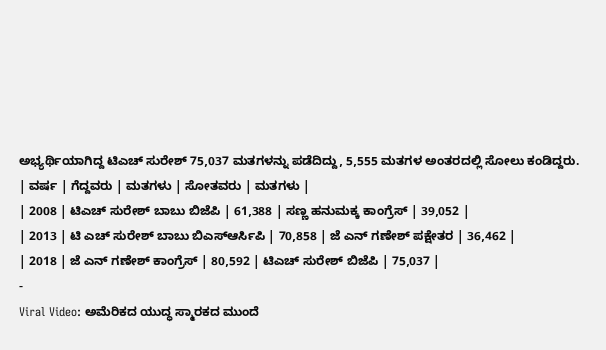ಅಭ್ಯರ್ಥಿಯಾಗಿದ್ದ ಟಿಎಚ್ ಸುರೇಶ್ 75,037 ಮತಗಳನ್ನು ಪಡೆದಿದ್ದು, 5,555 ಮತಗಳ ಅಂತರದಲ್ಲಿ ಸೋಲು ಕಂಡಿದ್ದರು.
| ವರ್ಷ | ಗೆದ್ದವರು | ಮತಗಳು | ಸೋತವರು | ಮತಗಳು |
| 2008 | ಟಿಎಚ್ ಸುರೇಶ್ ಬಾಬು ಬಿಜೆಪಿ | 61,388 | ಸಣ್ಣ ಹನುಮಕ್ಕ ಕಾಂಗ್ರೆಸ್ | 39,052 |
| 2013 | ಟಿ ಎಚ್ ಸುರೇಶ್ ಬಾಬು ಬಿಎಸ್ಆರ್ಸಿಪಿ | 70,858 | ಜೆ ಎನ್ ಗಣೇಶ್ ಪಕ್ಷೇತರ | 36,462 |
| 2018 | ಜೆ ಎನ್ ಗಣೇಶ್ ಕಾಂಗ್ರೆಸ್ | 80,592 | ಟಿಎಚ್ ಸುರೇಶ್ ಬಿಜೆಪಿ | 75,037 |
-
Viral Video: ಅಮೆರಿಕದ ಯುದ್ಧ ಸ್ಮಾರಕದ ಮುಂದೆ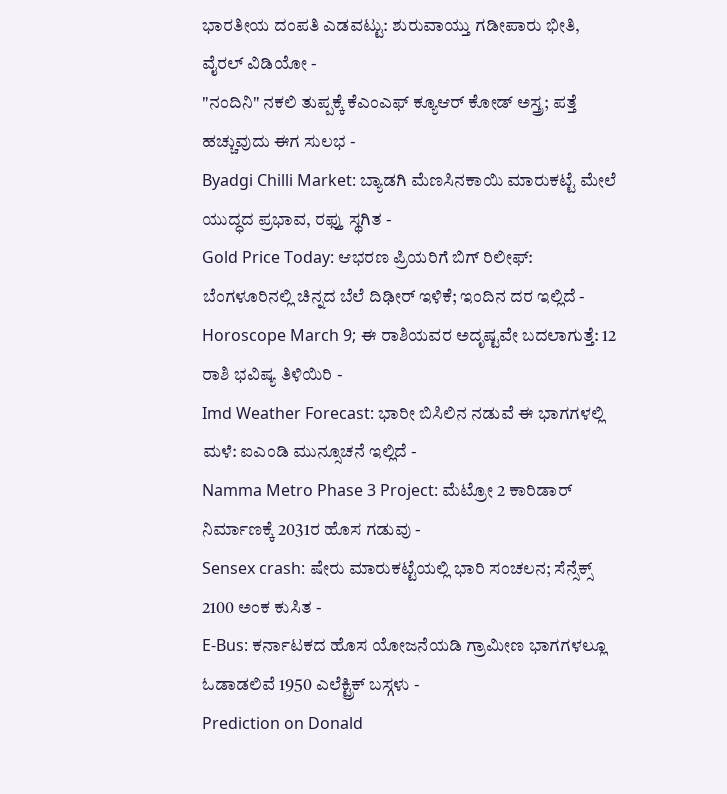ಭಾರತೀಯ ದಂಪತಿ ಎಡವಟ್ಟು: ಶುರುವಾಯ್ತು ಗಡೀಪಾರು ಭೀತಿ, ವೈರಲ್ ವಿಡಿಯೋ -
"ನಂದಿನಿ" ನಕಲಿ ತುಪ್ಪಕ್ಕೆ ಕೆಎಂಎಫ್ ಕ್ಯೂಆರ್ ಕೋಡ್ ಅಸ್ತ್ರ; ಪತ್ತೆ ಹಚ್ಚುವುದು ಈಗ ಸುಲಭ -
Byadgi Chilli Market: ಬ್ಯಾಡಗಿ ಮೆಣಸಿನಕಾಯಿ ಮಾರುಕಟ್ಟೆ ಮೇಲೆ ಯುದ್ಧದ ಪ್ರಭಾವ, ರಫ್ತು ಸ್ಥಗಿತ -
Gold Price Today: ಆಭರಣ ಪ್ರಿಯರಿಗೆ ಬಿಗ್ ರಿಲೀಫ್: ಬೆಂಗಳೂರಿನಲ್ಲಿ ಚಿನ್ನದ ಬೆಲೆ ದಿಢೀರ್ ಇಳಿಕೆ; ಇಂದಿನ ದರ ಇಲ್ಲಿದೆ -
Horoscope March 9; ಈ ರಾಶಿಯವರ ಅದೃಷ್ಟವೇ ಬದಲಾಗುತ್ತೆ: 12 ರಾಶಿ ಭವಿಷ್ಯ ತಿಳಿಯಿರಿ -
Imd Weather Forecast: ಭಾರೀ ಬಿಸಿಲಿನ ನಡುವೆ ಈ ಭಾಗಗಳಲ್ಲಿ ಮಳೆ: ಐಎಂಡಿ ಮುನ್ಸೂಚನೆ ಇಲ್ಲಿದೆ -
Namma Metro Phase 3 Project: ಮೆಟ್ರೋ 2 ಕಾರಿಡಾರ್ ನಿರ್ಮಾಣಕ್ಕೆ 2031ರ ಹೊಸ ಗಡುವು -
Sensex crash: ಷೇರು ಮಾರುಕಟ್ಟೆಯಲ್ಲಿ ಭಾರಿ ಸಂಚಲನ; ಸೆನ್ಸೆಕ್ಸ್ 2100 ಅಂಕ ಕುಸಿತ -
E-Bus: ಕರ್ನಾಟಕದ ಹೊಸ ಯೋಜನೆಯಡಿ ಗ್ರಾಮೀಣ ಭಾಗಗಳಲ್ಲೂ ಓಡಾಡಲಿವೆ 1950 ಎಲೆಕ್ಟ್ರಿಕ್ ಬಸ್ಗಳು -
Prediction on Donald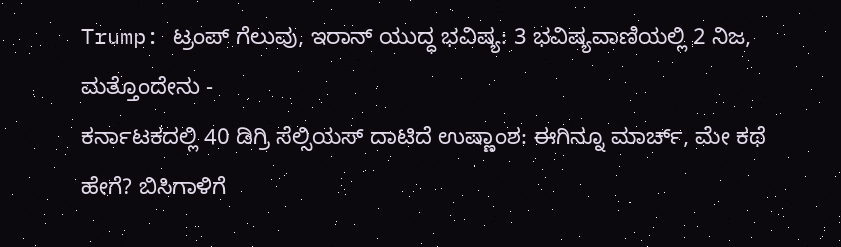Trump: ಟ್ರಂಪ್ ಗೆಲುವು, ಇರಾನ್ ಯುದ್ಧ ಭವಿಷ್ಯ: 3 ಭವಿಷ್ಯವಾಣಿಯಲ್ಲಿ 2 ನಿಜ, ಮತ್ತೊಂದೇನು -
ಕರ್ನಾಟಕದಲ್ಲಿ 40 ಡಿಗ್ರಿ ಸೆಲ್ಸಿಯಸ್ ದಾಟಿದೆ ಉಷ್ಣಾಂಶ: ಈಗಿನ್ನೂ ಮಾರ್ಚ್, ಮೇ ಕಥೆ ಹೇಗೆ? ಬಿಸಿಗಾಳಿಗೆ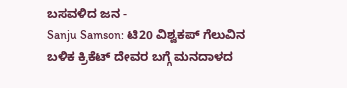ಬಸವಳಿದ ಜನ -
Sanju Samson: ಟಿ20 ವಿಶ್ವಕಪ್ ಗೆಲುವಿನ ಬಳಿಕ ಕ್ರಿಕೆಟ್ ದೇವರ ಬಗ್ಗೆ ಮನದಾಳದ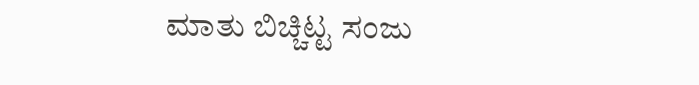ಮಾತು ಬಿಚ್ಚಿಟ್ಟ ಸಂಜು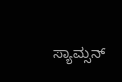ಸ್ಯಾಮ್ಸನ್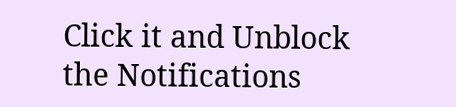Click it and Unblock the Notifications